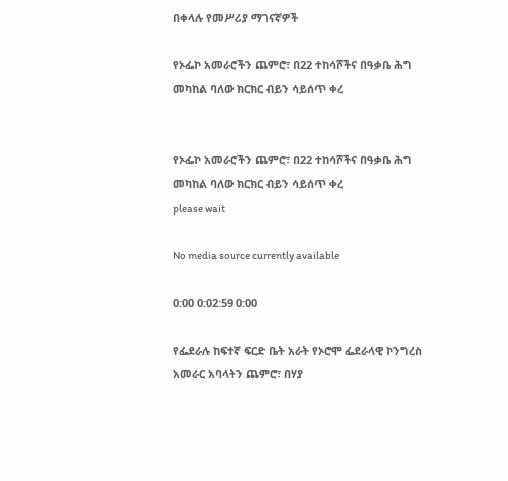በቀላሉ የመሥሪያ ማገናኛዎች

የኦፌኮ አመራሮችን ጨምሮ፣ በ22 ተከሳሾችና በዓቃቤ ሕግ መካከል ባለው ክርክር ብይን ሳይሰጥ ቀረ


የኦፌኮ አመራሮችን ጨምሮ፣ በ22 ተከሳሾችና በዓቃቤ ሕግ መካከል ባለው ክርክር ብይን ሳይሰጥ ቀረ
please wait

No media source currently available

0:00 0:02:59 0:00

የፌደራሉ ከፍተኛ ፍርድ ቤት አራት የኦሮሞ ፌደራላዊ ኮንግረስ አመራር አባላትን ጨምሮ፣ በሃያ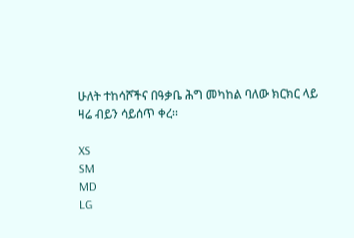ሁለት ተከሳሾችና በዓቃቤ ሕግ መካከል ባለው ክርክር ላይ ዛሬ ብይን ሳይሰጥ ቀረ፡፡

XS
SM
MD
LG